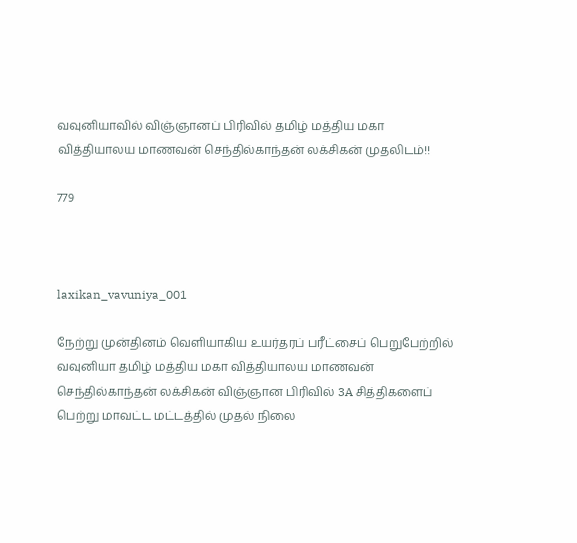வவுனியாவில் விஞ்ஞானப் பிரிவில் தமிழ் மத்திய மகா வித்தியாலய மாணவன் செந்தில்காந்தன் லக்சிகன் முதலிடம்!!

779



laxikan_vavuniya_001

நேற்று முன்தினம் வெளியாகிய உயர்தரப் பரீட்சைப் பெறுபேற்றில் வவுனியா தமிழ் மத்திய மகா வித்தியாலய மாணவன் செந்தில்காந்தன் லக்சிகன் விஞ்ஞான பிரிவில் 3A சித்திகளைப் பெற்று மாவட்ட மட்டத்தில் முதல் நிலை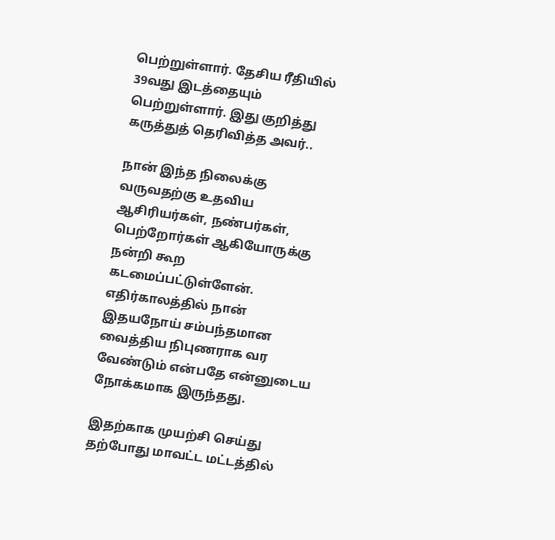பெற்றுள்ளார். தேசிய ரீதியில் 39வது இடத்தையும் பெற்றுள்ளார். இது குறித்து கருத்துத் தெரிவித்த அவர்..

நான் இந்த நிலைக்கு வருவதற்கு உதவிய ஆசிரியர்கள், நண்பர்கள், பெற்றோர்கள் ஆகியோருக்கு நன்றி கூற கடமைப்பட்டுள்ளேன்.
எதிர்காலத்தில் நான் இதயநோய் சம்பந்தமான வைத்திய நிபுணராக வர வேண்டும் என்பதே என்னுடைய நோக்கமாக இருந்தது.

இதற்காக முயற்சி செய்து தற்போது மாவட்ட மட்டத்தில்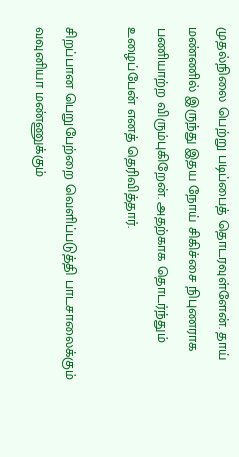முதல்நிலை பெற்று படிப்பைத் தொடரவுள்ளேன். தாய் மண்ணில் இருந்து இதய நோய் சிகிச்சை நிபுணராக பணியாற்ற விரும்புகிறேன். அதற்காக தொடர்ந்தும் உழைப்பேன் எனத் தெரிவித்தார்.

சிறப்பான பெறுபேற்றை வெளிப்படுத்தி பாடசாலைக்கும் வவுனியா மண்ணுக்கும்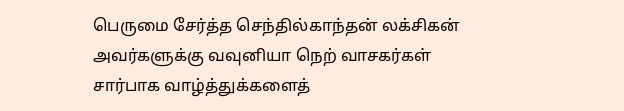பெருமை சேர்த்த செந்தில்காந்தன் லக்சிகன் அவர்களுக்கு வவுனியா நெற் வாசகர்கள் சார்பாக வாழ்த்துக்களைத்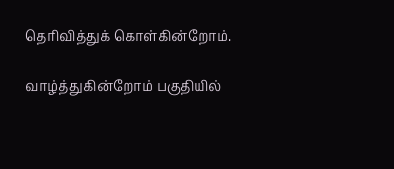தெரிவித்துக் கொள்கின்றோம்.

வாழ்த்துகின்றோம் பகுதியில்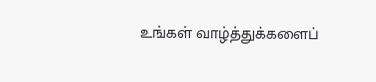உங்கள் வாழ்த்துக்களைப்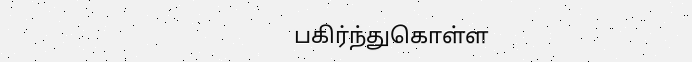பகிர்ந்துகொள்ள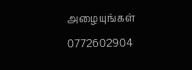அழையுங்கள் 0772602904